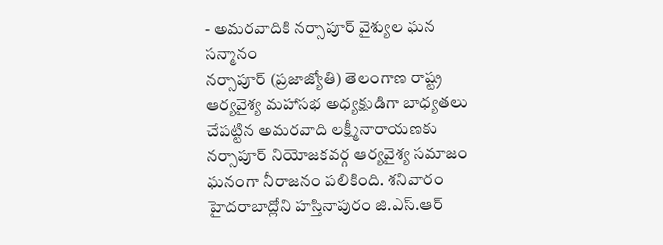- అమరవాదికి నర్సాపూర్ వైశ్యుల ఘన సన్మానం
నర్సాపూర్ (ప్రజాజ్యోతి) తెలంగాణ రాష్ట్ర ఆర్యవైశ్య మహాసభ అధ్యక్షుడిగా బాధ్యతలు చేపట్టిన అమరవాది లక్ష్మీనారాయణకు నర్సాపూర్ నియోజకవర్గ ఆర్యవైశ్య సమాజం ఘనంగా నీరాజనం పలికింది. శనివారం హైదరాబాద్లోని హస్తినాపురం జి.ఎస్.ఆర్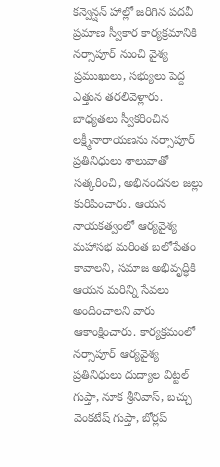కన్వెన్షన్ హాల్లో జరిగిన పదవీ ప్రమాణ స్వీకార కార్యక్రమానికి నర్సాపూర్ నుంచి వైశ్య ప్రముఖులు, సభ్యులు పెద్ద ఎత్తున తరలివెళ్లారు. బాధ్యతలు స్వీకరించిన లక్ష్మీనారాయణను నర్సాపూర్ ప్రతినిధులు శాలువాతో సత్కరించి, అభినందనల జల్లు కురిపించారు. ఆయన నాయకత్వంలో ఆర్యవైశ్య మహాసభ మరింత బలోపేతం కావాలని, సమాజ అభివృద్ధికి ఆయన మరిన్ని సేవలు అందించాలని వారు ఆకాంక్షించారు. కార్యక్రమంలో నర్సాపూర్ ఆర్యవైశ్య ప్రతినిధులు దుద్యాల విట్టల్ గుప్తా, నూక శ్రీనివాస్, బచ్చు వెంకటేష్ గుప్తా, బోర్లప్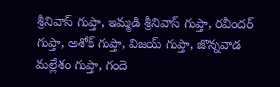శ్రీనివాస్ గుప్తా, ఇమ్మడి శ్రీనివాస్ గుప్తా, రవీందర్ గుప్తా, అశోక్ గుప్తా, విజయ్ గుప్తా, జొన్నవాడ మల్లేశం గుప్తా, గందె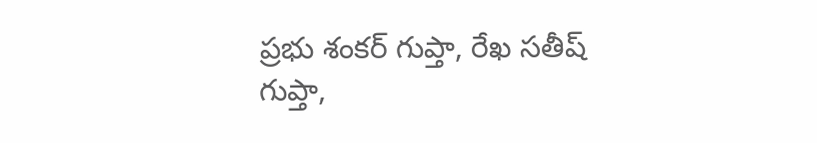ప్రభు శంకర్ గుప్తా, రేఖ సతీష్ గుప్తా,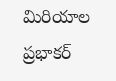మిరియాల ప్రభాకర్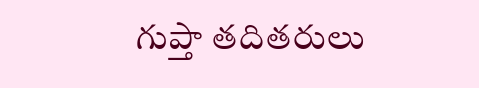గుప్తా తదితరులు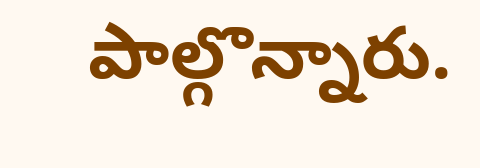పాల్గొన్నారు.